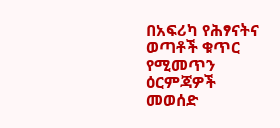በአፍሪካ የሕፃናትና ወጣቶች ቁጥር የሚመጥን ዕርምጃዎች መወሰድ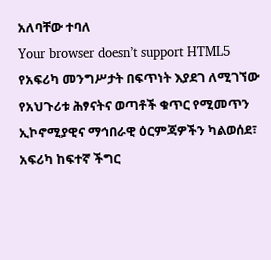አለባቸው ተባለ
Your browser doesn’t support HTML5
የአፍሪካ መንግሥታት በፍጥነት እያደገ ለሚገኘው የአህጉሪቱ ሕፃናትና ወጣቶች ቁጥር የሚመጥን ኢኮኖሚያዊና ማኅበራዊ ዕርምጃዎችን ካልወሰደ፣ አፍሪካ ከፍተኛ ችግር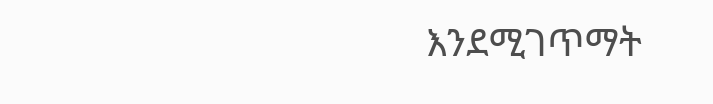እንደሚገጥማት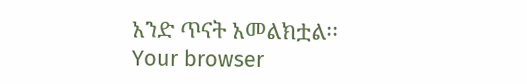አንድ ጥናት አመልክቷል፡፡
Your browser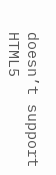doesn’t support HTML5